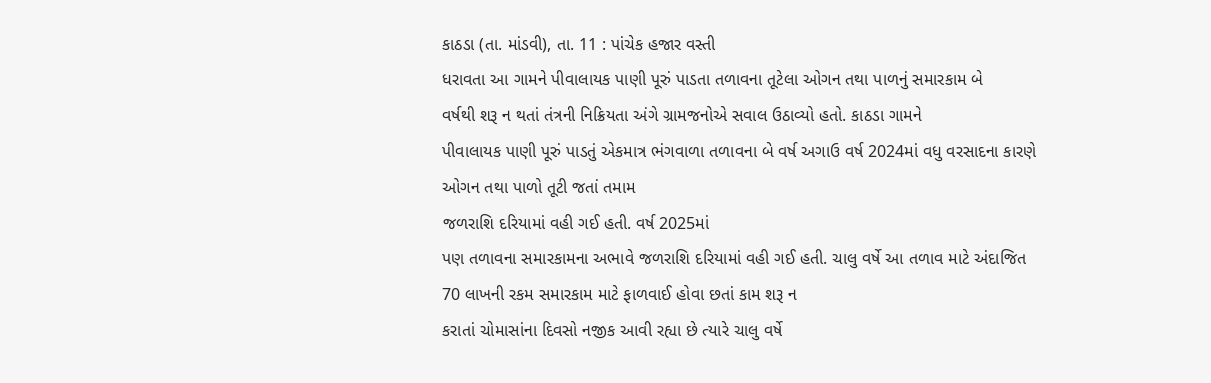કાઠડા (તા. માંડવી), તા. 11 : પાંચેક હજાર વસ્તી
ધરાવતા આ ગામને પીવાલાયક પાણી પૂરું પાડતા તળાવના તૂટેલા ઓગન તથા પાળનું સમારકામ બે
વર્ષથી શરૂ ન થતાં તંત્રની નિક્રિયતા અંગે ગ્રામજનોએ સવાલ ઉઠાવ્યો હતો. કાઠડા ગામને
પીવાલાયક પાણી પૂરું પાડતું એકમાત્ર ભંગવાળા તળાવના બે વર્ષ અગાઉ વર્ષ 2024માં વધુ વરસાદના કારણે ઓગન તથા પાળો તૂટી જતાં તમામ
જળરાશિ દરિયામાં વહી ગઈ હતી. વર્ષ 2025માં
પણ તળાવના સમારકામના અભાવે જળરાશિ દરિયામાં વહી ગઈ હતી. ચાલુ વર્ષે આ તળાવ માટે અંદાજિત
70 લાખની રકમ સમારકામ માટે ફાળવાઈ હોવા છતાં કામ શરૂ ન
કરાતાં ચોમાસાંના દિવસો નજીક આવી રહ્યા છે ત્યારે ચાલુ વર્ષે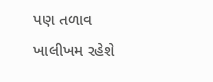પણ તળાવ ખાલીખમ રહેશે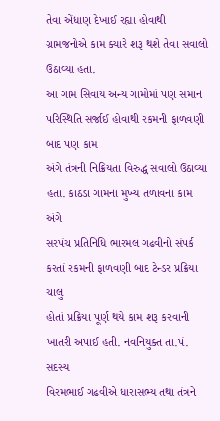તેવા એંધાણ દેખાઈ રહ્યા હોવાથી ગ્રામજનોએ કામ ક્યારે શરૂ થશે તેવા સવાલો ઉઠાવ્યા હતા.
આ ગામ સિવાય અન્ય ગામોમાં પણ સમાન પરિસ્થિતિ સર્જાઈ હોવાથી રકમની ફાળવણી બાદ પણ કામ
અંગે તંત્રની નિક્રિયતા વિરુદ્ધ સવાલો ઉઠાવ્યા હતા. કાઠડા ગામના મુખ્ય તળાવના કામ અંગે
સરપંચ પ્રતિનિધિ ભારમલ ગઢવીનો સંપર્ક કરતાં રકમની ફાળવણી બાદ ટેન્ડર પ્રક્રિયા ચાલુ
હોતાં પ્રક્રિયા પૂર્ણ થયે કામ શરૂ કરવાની ખાતરી અપાઈ હતી. નવનિયુક્ત તા.પં. સદસ્ય
વિરમભાઈ ગઢવીએ ધારાસભ્ય તથા તંત્રને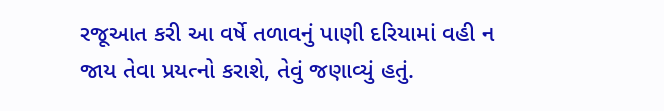રજૂઆત કરી આ વર્ષે તળાવનું પાણી દરિયામાં વહી ન
જાય તેવા પ્રયત્નો કરાશે, તેવું જણાવ્યું હતું.